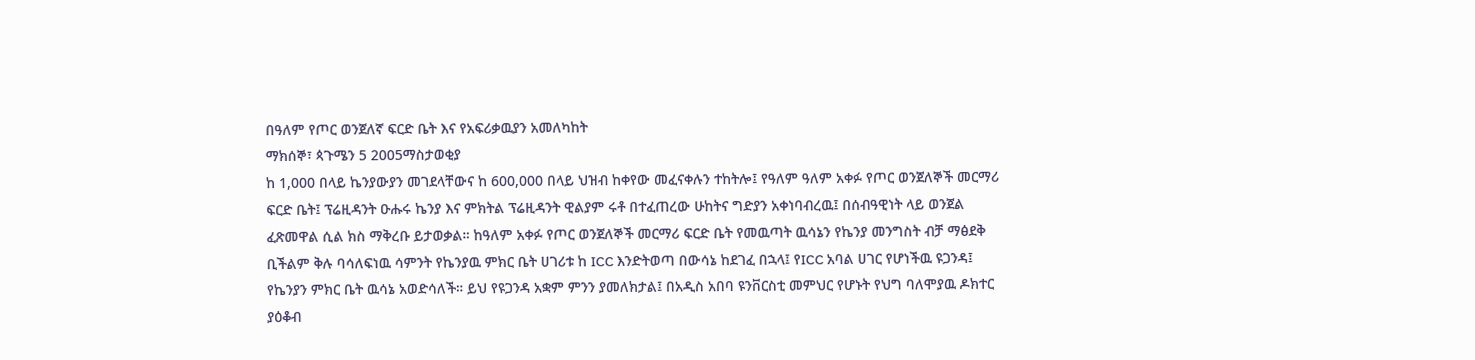በዓለም የጦር ወንጀለኛ ፍርድ ቤት እና የአፍሪቃዉያን አመለካከት
ማክሰኞ፣ ጳጉሜን 5 2005ማስታወቂያ
ከ 1,000 በላይ ኬንያውያን መገደላቸውና ከ 600,000 በላይ ህዝብ ከቀየው መፈናቀሉን ተከትሎ፤ የዓለም ዓለም አቀፉ የጦር ወንጀለኞች መርማሪ ፍርድ ቤት፤ ፕሬዚዳንት ዑሑሩ ኬንያ እና ምክትል ፕሬዚዳንት ዊልያም ሩቶ በተፈጠረው ሁከትና ግድያን አቀነባብረዉ፤ በሰብዓዊነት ላይ ወንጀል ፈጽመዋል ሲል ክስ ማቅረቡ ይታወቃል። ከዓለም አቀፉ የጦር ወንጀለኞች መርማሪ ፍርድ ቤት የመዉጣት ዉሳኔን የኬንያ መንግስት ብቻ ማፅደቅ ቢችልም ቅሉ ባሳለፍነዉ ሳምንት የኬንያዉ ምክር ቤት ሀገሪቱ ከ ICC እንድትወጣ በውሳኔ ከደገፈ በኋላ፤ የICC አባል ሀገር የሆነችዉ ዩጋንዳ፤ የኬንያን ምክር ቤት ዉሳኔ አወድሳለች። ይህ የዩጋንዳ አቋም ምንን ያመለክታል፤ በአዲስ አበባ ዩንቨርስቲ መምህር የሆኑት የህግ ባለሞያዉ ዶክተር ያዕቆብ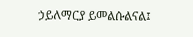ኃይለማርያ ይመልሱልናል፤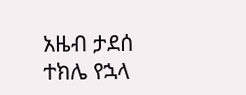አዜብ ታደሰ
ተክሌ የኋላ